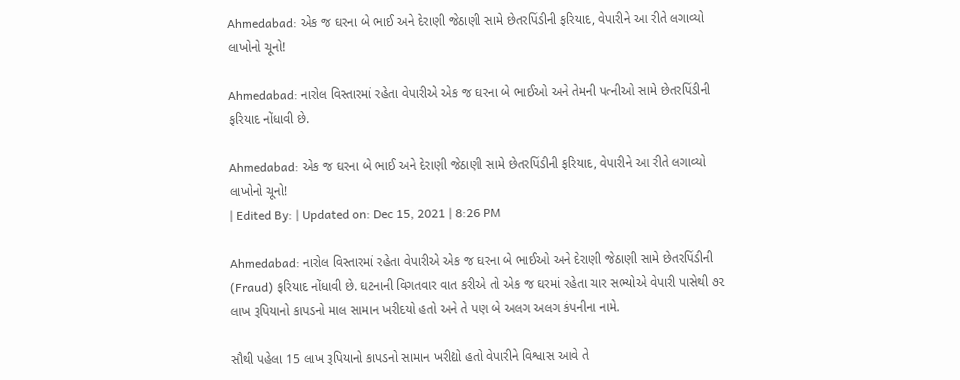Ahmedabad: એક જ ઘરના બે ભાઈ અને દેરાણી જેઠાણી સામે છેતરપિંડીની ફરિયાદ, વેપારીને આ રીતે લગાવ્યો લાખોનો ચૂનો!

Ahmedabad: નારોલ વિસ્તારમાં રહેતા વેપારીએ એક જ ઘરના બે ભાઈઓ અને તેમની પત્નીઓ સામે છેતરપિંડીની ફરિયાદ નોંધાવી છે.

Ahmedabad: એક જ ઘરના બે ભાઈ અને દેરાણી જેઠાણી સામે છેતરપિંડીની ફરિયાદ, વેપારીને આ રીતે લગાવ્યો લાખોનો ચૂનો!
| Edited By: | Updated on: Dec 15, 2021 | 8:26 PM

Ahmedabad: નારોલ વિસ્તારમાં રહેતા વેપારીએ એક જ ઘરના બે ભાઈઓ અને દેરાણી જેઠાણી સામે છેતરપિંડીની (Fraud) ફરિયાદ નોંધાવી છે. ઘટનાની વિગતવાર વાત કરીએ તો એક જ ઘરમાં રહેતા ચાર સભ્યોએ વેપારી પાસેથી ૭૨ લાખ રૂપિયાનો કાપડનો માલ સામાન ખરીદયો હતો અને તે પણ બે અલગ અલગ કંપનીના નામે.

સૌથી પહેલા 15 લાખ રૂપિયાનો કાપડનો સામાન ખરીદ્યો હતો વેપારીને વિશ્વાસ આવે તે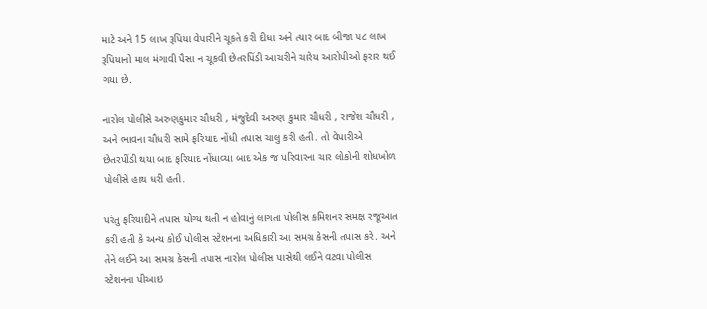માટે અને 15 લાખ રૂપિયા વેપારીને ચૂકતે કરી દીધા અને ત્યાર બાદ બીજા ૫૮ લાખ રૂપિયાનો માલ મંગાવી પૈસા ન ચૂકવી છેતરપિંડી આચરીને ચારેય આરોપીઓ ફરાર થઈ ગયા છે.

નારોલ પોલીસે અરુણકુમાર ચૌધરી , મંજુદેવી અરુણ કુમાર ચૌધરી , રાજેશ ચૌધરી , અને ભાવના ચૌધરી સામે ફરિયાદ નોંધી તપાસ ચાલુ કરી હતી. તો વેપારીએ છેતરપીંડી થયા બાદ ફરિયાદ નોંધાવ્યા બાદ એક જ પરિવારના ચાર લોકોની શોધખોળ પોલીસે હાથ ધરી હતી.

પરંતુ ફરિયાદીને તપાસ યોગ્ય થતી ન હોવાનું લાગતા પોલીસ કમિશનર સમક્ષ રજૂઆત કરી હતી કે અન્ય કોઈ પોલીસ સ્ટેશનના અધિકારી આ સમગ્ર કેસની તપાસ કરે. અને તેને લઈને આ સમગ્ર કેસની તપાસ નારોલ પોલીસ પાસેથી લઈને વટવા પોલીસ સ્ટેશનના પીઆઇ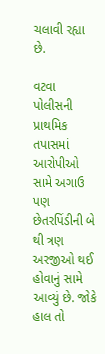ચલાવી રહ્યા છે.

વટવા પોલીસની પ્રાથમિક તપાસમાં આરોપીઓ સામે અગાઉ પણ છેતરપિંડીની બે થી ત્રણ અરજીઓ થઈ હોવાનું સામે આવ્યું છે. જોકે હાલ તો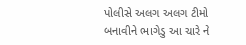પોલીસે અલગ અલગ ટીમો બનાવીને ભાગેડુ આ ચારે ને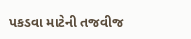પકડવા માટેની તજવીજ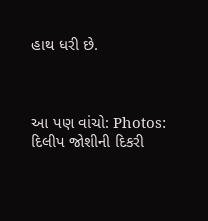હાથ ધરી છે.



આ પણ વાંચો: Photos: દિલીપ જોશીની દિકરી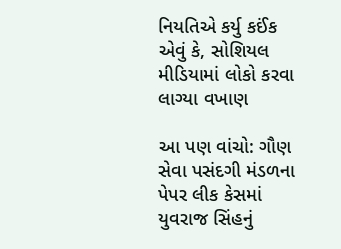નિયતિએ કર્યુ કઈંક એવું કે, સોશિયલ મીડિયામાં લોકો કરવા લાગ્યા વખાણ

આ પણ વાંચો: ગૌણ સેવા પસંદગી મંડળના પેપર લીક કેસમાં યુવરાજ સિંહનું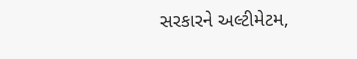સરકારને અલ્ટીમેટમ,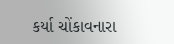કર્યા ચોંકાવનારા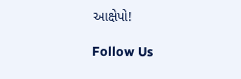આક્ષેપો!

Follow Us